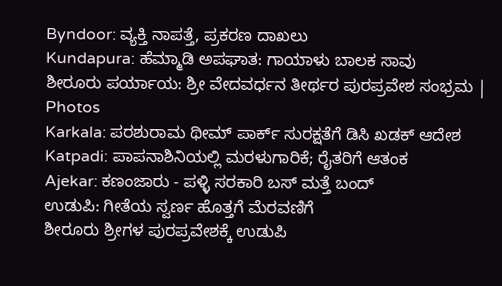Byndoor: ವ್ಯಕ್ತಿ ನಾಪತ್ತೆ, ಪ್ರಕರಣ ದಾಖಲು
Kundapura: ಹೆಮ್ಮಾಡಿ ಅಪಘಾತ: ಗಾಯಾಳು ಬಾಲಕ ಸಾವು
ಶೀರೂರು ಪರ್ಯಾಯ: ಶ್ರೀ ವೇದವರ್ಧನ ತೀರ್ಥರ ಪುರಪ್ರವೇಶ ಸಂಭ್ರಮ | Photos
Karkala: ಪರಶುರಾಮ ಥೀಮ್ ಪಾರ್ಕ್ ಸುರಕ್ಷತೆಗೆ ಡಿಸಿ ಖಡಕ್ ಆದೇಶ
Katpadi: ಪಾಪನಾಶಿನಿಯಲ್ಲಿ ಮರಳುಗಾರಿಕೆ; ರೈತರಿಗೆ ಆತಂಕ
Ajekar: ಕಣಂಜಾರು - ಪಳ್ಳಿ ಸರಕಾರಿ ಬಸ್ ಮತ್ತೆ ಬಂದ್
ಉಡುಪಿ: ಗೀತೆಯ ಸ್ವರ್ಣ ಹೊತ್ತಗೆ ಮೆರವಣಿಗೆ
ಶೀರೂರು ಶ್ರೀಗಳ ಪುರಪ್ರವೇಶಕ್ಕೆ ಉಡುಪಿ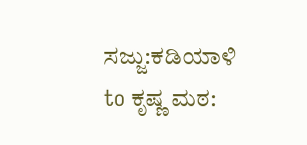ಸಜ್ಜು:ಕಡಿಯಾಳಿ to ಕೃಷ್ಣ ಮಠ: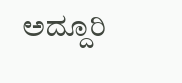ಅದ್ದೂರಿ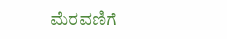ಮೆರವಣಿಗೆ